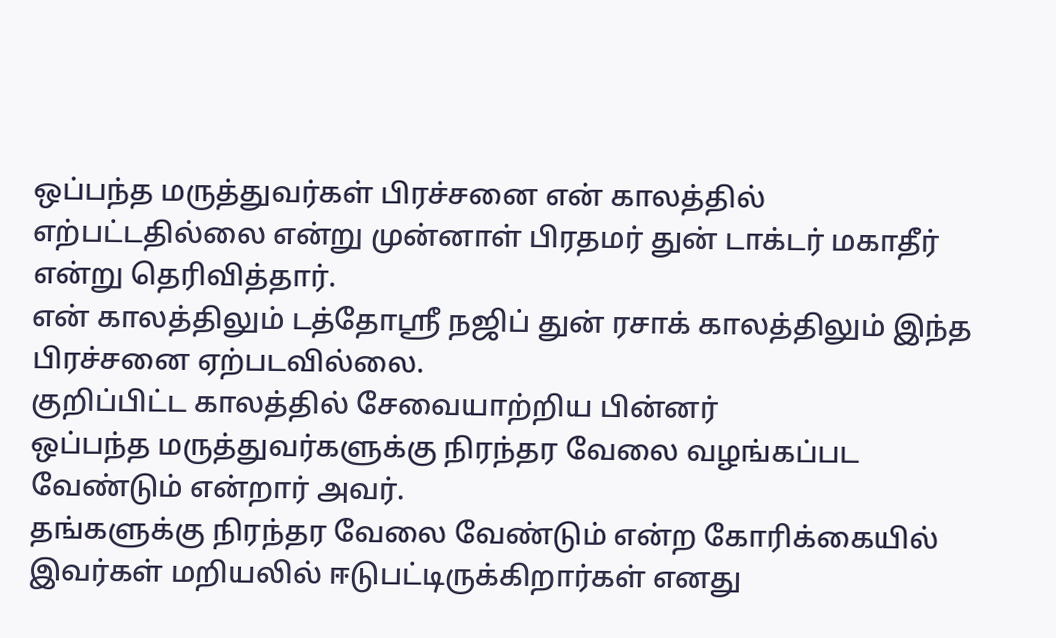ஒப்பந்த மருத்துவர்கள் பிரச்சனை என் காலத்தில் எற்பட்டதில்லை என்று முன்னாள் பிரதமர் துன் டாக்டர் மகாதீர் என்று தெரிவித்தார்.
என் காலத்திலும் டத்தோஸ்ரீ நஜிப் துன் ரசாக் காலத்திலும் இந்த பிரச்சனை ஏற்படவில்லை.
குறிப்பிட்ட காலத்தில் சேவையாற்றிய பின்னர்
ஒப்பந்த மருத்துவர்களுக்கு நிரந்தர வேலை வழங்கப்பட வேண்டும் என்றார் அவர்.
தங்களுக்கு நிரந்தர வேலை வேண்டும் என்ற கோரிக்கையில் இவர்கள் மறியலில் ஈடுபட்டிருக்கிறார்கள் எனது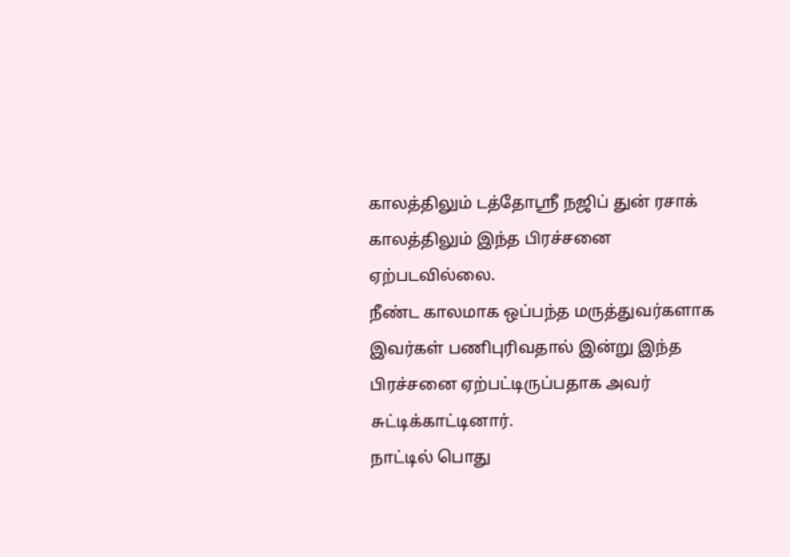காலத்திலும் டத்தோஸ்ரீ நஜிப் துன் ரசாக் காலத்திலும் இந்த பிரச்சனை ஏற்படவில்லை.
நீண்ட காலமாக ஒப்பந்த மருத்துவர்களாக இவர்கள் பணிபுரிவதால் இன்று இந்த பிரச்சனை ஏற்பட்டிருப்பதாக அவர் சுட்டிக்காட்டினார்.
நாட்டில் பொது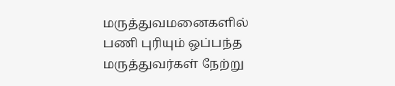மருத்துவமனைகளில் பணி புரியும் ஒப்பந்த மருத்துவர்கள் நேற்று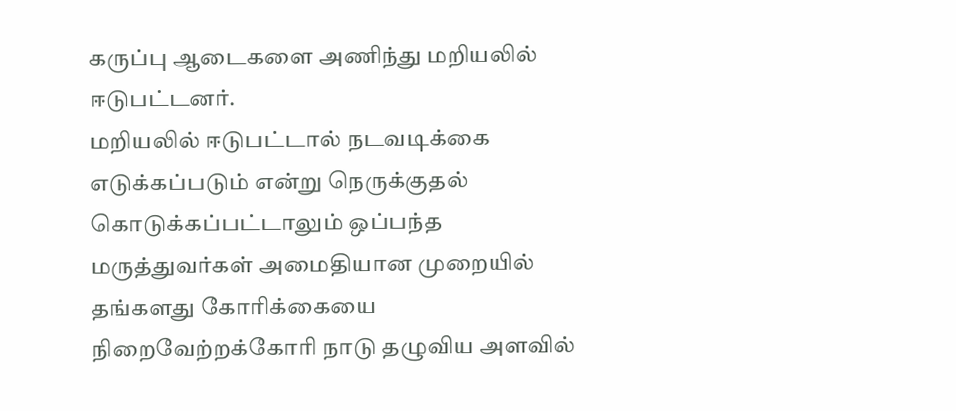கருப்பு ஆடைகளை அணிந்து மறியலில் ஈடுபட்டனர்.
மறியலில் ஈடுபட்டால் நடவடிக்கை எடுக்கப்படும் என்று நெருக்குதல் கொடுக்கப்பட்டாலும் ஒப்பந்த மருத்துவர்கள் அமைதியான முறையில் தங்களது கோரிக்கையை நிறைவேற்றக்கோரி நாடு தழுவிய அளவில்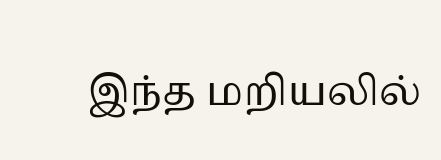இந்த மறியலில்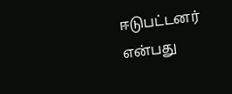ஈடுபட்டனர் என்பது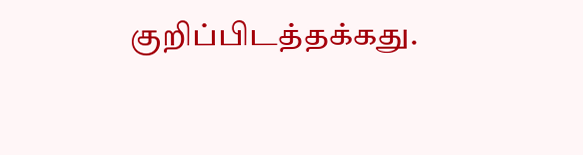குறிப்பிடத்தக்கது.